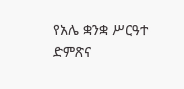የአሌ ቋንቋ ሥርዓተ ድምጽና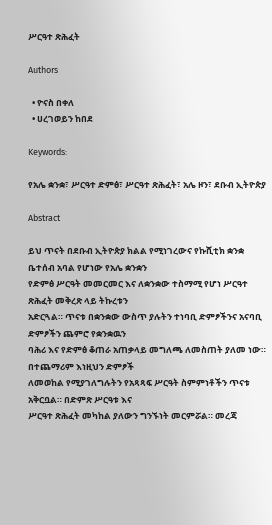ሥርዓተ ጽሕፈት

Authors

  • ዮናስ በቀለ
  • ሀረገወይን ከበደ

Keywords:

የአሌ ቋንቋ፣ ሥርዓተ ድምፅ፣ ሥርዓተ ጽሕፈት፣ አሌ ዞን፣ ደቡብ ኢትዮጵያ

Abstract

ይህ ጥናት በደቡብ ኢትዮጵያ ክልል የሚነገረውና የኩሺቲክ ቋንቋ ቤተሰብ አባል የሆነው የአሌ ቋንቋን
የድምፅ ሥርዓት መመርመር እና ለቋንቋው ተስማሚ የሆነ ሥርዓተ ጽሕፈት መቅረጽ ላይ ትኩረቱን
አድርጓል። ጥናቱ በቋንቋው ውስጥ ያሉትን ተነባቢ ድምፆችንና አናባቢ ድምፆችን ጨምሮ የቋንቋዉን
ባሕሪ እና የድምፅ ቆጠራ አጠቃላይ መግለጫ ለመስጠት ያለመ ነው። በተጨማሪም እነዚህን ድምፆች
ለመወከል የሚያገለግሉትን የአጻጻፍ ሥርዓት ስምምነቶችን ጥናቱ አቅርቧል። በድምጽ ሥርዓቱ እና
ሥርዓተ ጽሕፈት መካከል ያለውን ግንኙነት መርምሯል። መረጃ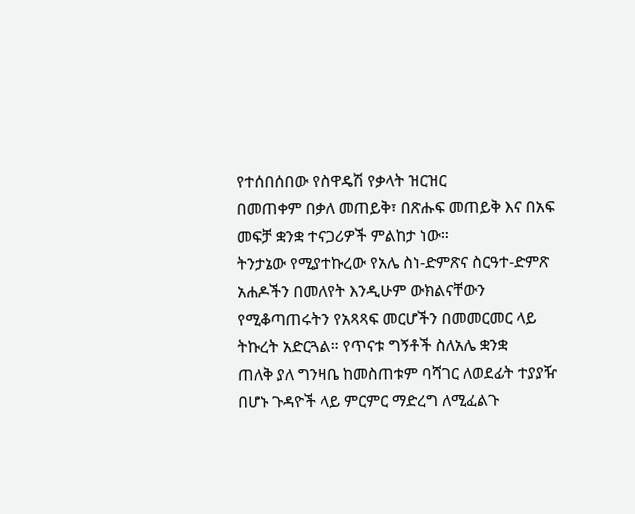የተሰበሰበው የስዋዴሽ የቃላት ዝርዝር
በመጠቀም በቃለ መጠይቅ፣ በጽሑፍ መጠይቅ እና በአፍ መፍቻ ቋንቋ ተናጋሪዎች ምልከታ ነው።
ትንታኔው የሚያተኩረው የአሌ ስነ-ድምጽና ስርዓተ-ድምጽ አሐዶችን በመለየት እንዲሁም ውክልናቸውን
የሚቆጣጠሩትን የአጻጻፍ መርሆችን በመመርመር ላይ ትኩረት አድርጓል። የጥናቱ ግኝቶች ስለአሌ ቋንቋ
ጠለቅ ያለ ግንዛቤ ከመስጠቱም ባሻገር ለወደፊት ተያያዥ በሆኑ ጉዳዮች ላይ ምርምር ማድረግ ለሚፈልጉ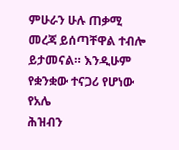ምሁራን ሁሉ ጠቃሚ መረጃ ይሰጣቸዋል ተብሎ ይታመናል። እንዲሁም የቋንቋው ተናጋሪ የሆነው የአሌ
ሕዝብን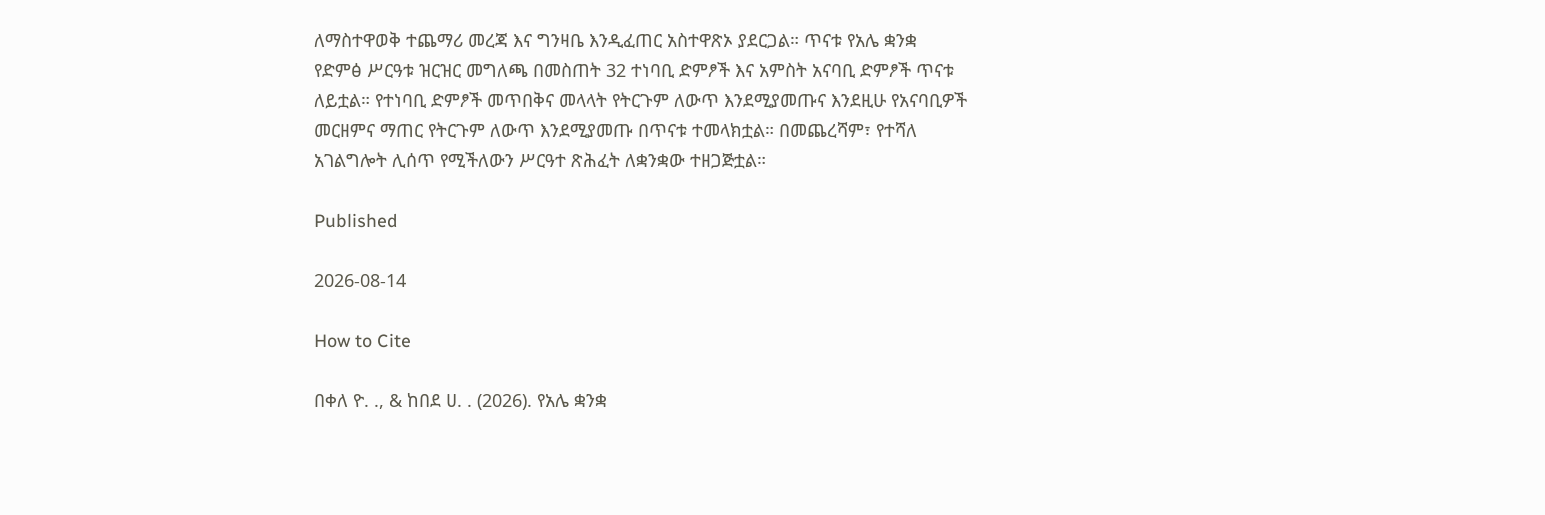ለማስተዋወቅ ተጨማሪ መረጃ እና ግንዛቤ እንዲፈጠር አስተዋጽኦ ያደርጋል። ጥናቱ የአሌ ቋንቋ
የድምፅ ሥርዓቱ ዝርዝር መግለጫ በመስጠት 32 ተነባቢ ድምፆች እና አምስት አናባቢ ድምፆች ጥናቱ
ለይቷል። የተነባቢ ድምፆች መጥበቅና መላላት የትርጉም ለውጥ እንደሚያመጡና እንደዚሁ የአናባቢዎች
መርዘምና ማጠር የትርጉም ለውጥ እንደሚያመጡ በጥናቱ ተመላክቷል። በመጨረሻም፣ የተሻለ
አገልግሎት ሊሰጥ የሚችለውን ሥርዓተ ጽሕፈት ለቋንቋው ተዘጋጅቷል።

Published

2026-08-14

How to Cite

በቀለ ዮ. ., & ከበደ ሀ. . (2026). የአሌ ቋንቋ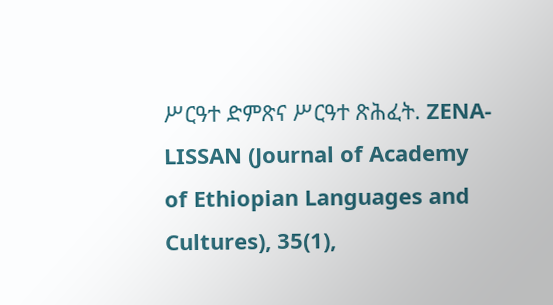ሥርዓተ ድምጽና ሥርዓተ ጽሕፈት. ZENA-LISSAN (Journal of Academy of Ethiopian Languages and Cultures), 35(1),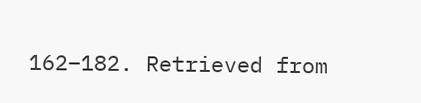162–182. Retrieved from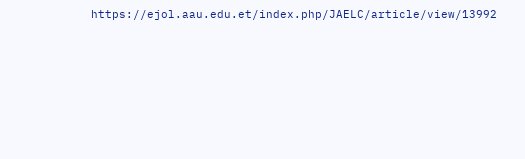https://ejol.aau.edu.et/index.php/JAELC/article/view/13992